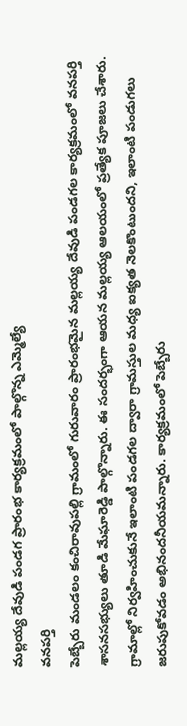మల్లయ్య దేవుడి పండగ ప్రారంభ కార్యక్రమంలో పాల్గొన్న ఎమ్మెల్యే
వనపర్తి
పెబ్బేరు మండలం కంచిరావుపల్లి గ్రామంలో గురువారం ప్రారంభమైన మల్లయ్య దేవుడి పండగల కార్యక్రమంలో వనపర్తి శాసనసభ్యులు తూడి మేఘారెడ్డి పాల్గొన్నారు. ఈ సందర్భంగా ఆయన మల్లయ్య ఆలయంలో ప్రత్యేక పూజలు చేశారు. గ్రామాల్లో నిర్వహించుకునే ఇలాంటి పండగల ద్వారా గ్రామస్తుల మధ్య ఐక్యత నెలకొంటుందని, ఇలాంటి పండుగలు జరుపుకోవడం అభినందనీయమన్నారు. కార్యక్రమంలో పెబ్బేరు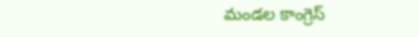మండల కాంగ్రెస్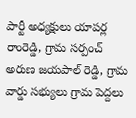పార్టీ అధ్యక్షులు యాపర్ల రాంరెడ్డి, గ్రామ సర్పంచ్ అరుణ జయపాల్ రెడ్డి, గ్రామ వార్డు సభ్యులు గ్రామ పెద్దలు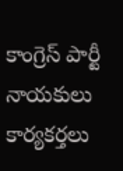కాంగ్రెస్ పార్టీ నాయకులు కార్యకర్తలు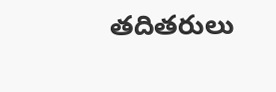తదితరులు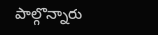పాల్గొన్నారు